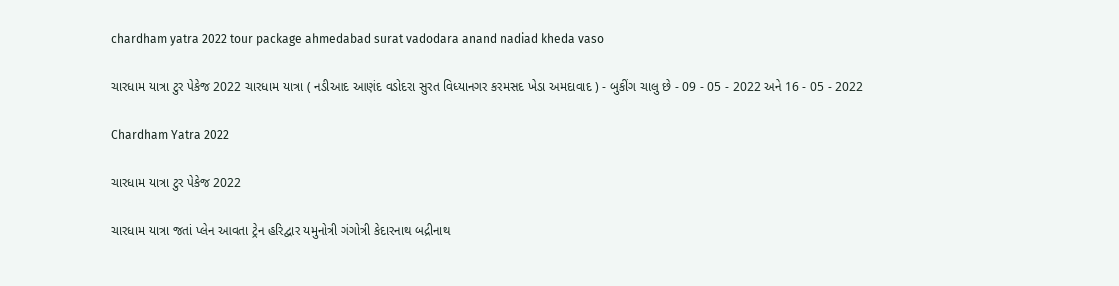chardham yatra 2022 tour package ahmedabad surat vadodara anand nadiad kheda vaso

ચારધામ યાત્રા ટુર પેકેજ 2022 ચારધામ યાત્રા ( નડીઆદ આણંદ વડોદરા સુરત વિધ્યાનગર કરમસદ ખેડા અમદાવાદ ) - બુકીંગ ચાલુ છે - 09 - 05 - 2022 અને 16 - 05 - 2022

Chardham Yatra 2022

ચારધામ યાત્રા ટુર પેકેજ 2022

ચારધામ યાત્રા જતાં પ્લેન આવતા ટ્રેન હરિદ્વાર યમુનોત્રી ગંગોત્રી કેદારનાથ બદ્રીનાથ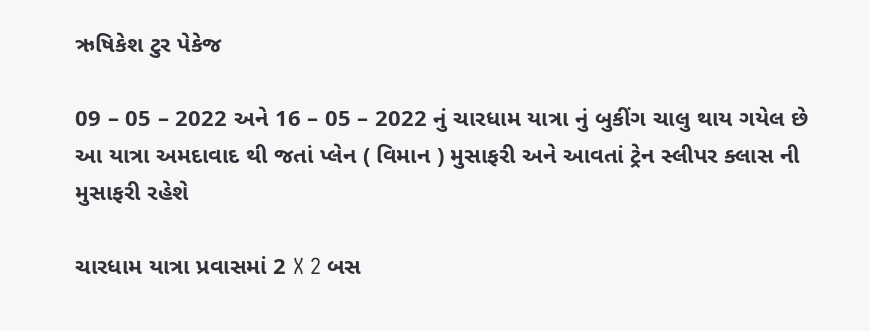ઋષિકેશ ટુર પેકેજ

09 – 05 – 2022 અને 16 – 05 – 2022 નું ચારધામ યાત્રા નું બુકીંગ ચાલુ થાય ગયેલ છે આ યાત્રા અમદાવાદ થી જતાં પ્લેન ( વિમાન ) મુસાફરી અને આવતાં ટ્રેન સ્લીપર ક્લાસ ની મુસાફરી રહેશે

ચારધામ યાત્રા પ્રવાસમાં 2 X 2 બસ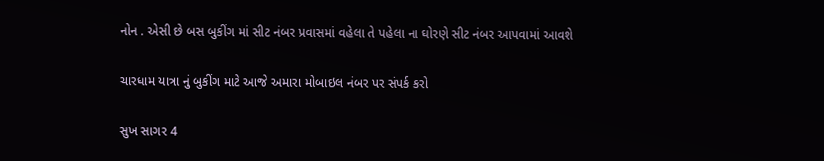નોન . એસી છે બસ બુકીંગ માં સીટ નંબર પ્રવાસમાં વહેલા તે પહેલા ના ઘોરણે સીટ નંબર આપવામાં આવશે

ચારધામ યાત્રા નું બુકીંગ માટે આજે અમારા મોબાઇલ નંબર પર સંપર્ક કરો

સુખ સાગર 4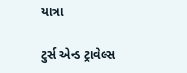યાત્રા

ટુર્સ એન્ડ ટ્રાવેલ્સ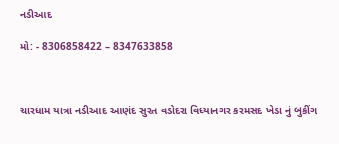નડીઆદ

મો: - 8306858422 – 8347633858



ચારધામ યાત્રા નડીઆદ આણંદ સુરત વડોદરા વિધ્યાનગર કરમસદ ખેડા નું બુકીંગ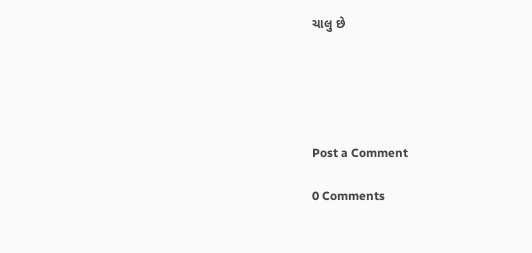ચાલુ છે





Post a Comment

0 Comments